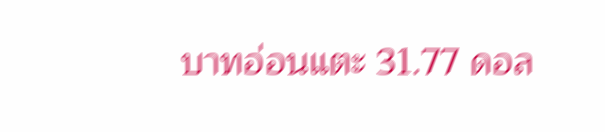บาทอ่อนแตะ 31.77 ดอล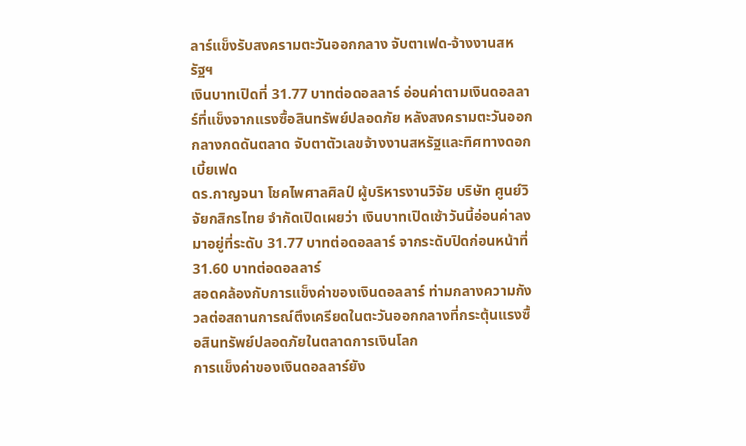ลาร์แข็งรับสงครามตะวันออกกลาง จับตาเฟด-จ้างงานสหรัฐฯ
เงินบาทเปิดที่ 31.77 บาทต่อดอลลาร์ อ่อนค่าตามเงินดอลลาร์ที่แข็งจากแรงซื้อสินทรัพย์ปลอดภัย หลังสงครามตะวันออกกลางกดดันตลาด จับตาตัวเลขจ้างงานสหรัฐและทิศทางดอกเบี้ยเฟด
ดร.กาญจนา โชคไพศาลศิลป์ ผู้บริหารงานวิจัย บริษัท ศูนย์วิจัยกสิกรไทย จำกัดเปิดเผยว่า เงินบาทเปิดเช้าวันนี้อ่อนค่าลงมาอยู่ที่ระดับ 31.77 บาทต่อดอลลาร์ จากระดับปิดก่อนหน้าที่ 31.60 บาทต่อดอลลาร์
สอดคล้องกับการแข็งค่าของเงินดอลลาร์ ท่ามกลางความกังวลต่อสถานการณ์ตึงเครียดในตะวันออกกลางที่กระตุ้นแรงซื้อสินทรัพย์ปลอดภัยในตลาดการเงินโลก
การแข็งค่าของเงินดอลลาร์ยัง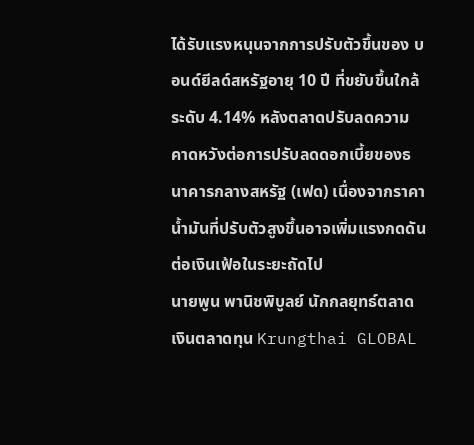ได้รับแรงหนุนจากการปรับตัวขึ้นของ บอนด์ยีลด์สหรัฐอายุ 10 ปี ที่ขยับขึ้นใกล้ระดับ 4.14% หลังตลาดปรับลดความคาดหวังต่อการปรับลดดอกเบี้ยของธนาคารกลางสหรัฐ (เฟด) เนื่องจากราคาน้ำมันที่ปรับตัวสูงขึ้นอาจเพิ่มแรงกดดันต่อเงินเฟ้อในระยะถัดไป
นายพูน พานิชพิบูลย์ นักกลยุทธ์ตลาดเงินตลาดทุน Krungthai GLOBAL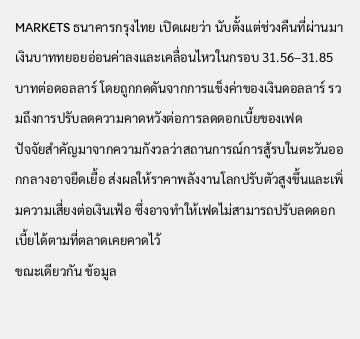MARKETS ธนาคารกรุงไทย เปิดเผยว่า นับตั้งแต่ช่วงคืนที่ผ่านมา เงินบาททยอยอ่อนค่าลงและเคลื่อนไหวในกรอบ 31.56–31.85 บาทต่อดอลลาร์ โดยถูกกดดันจากการแข็งค่าของเงินดอลลาร์ รวมถึงการปรับลดความคาดหวังต่อการลดดอกเบี้ยของเฟด
ปัจจัยสำคัญมาจากความกังวลว่าสถานการณ์การสู้รบในตะวันออกกลางอาจยืดเยื้อ ส่งผลให้ราคาพลังงานโลกปรับตัวสูงขึ้นและเพิ่มความเสี่ยงต่อเงินเฟ้อ ซึ่งอาจทำให้เฟดไม่สามารถปรับลดดอกเบี้ยได้ตามที่ตลาดเคยคาดไว้
ขณะเดียวกัน ข้อมูล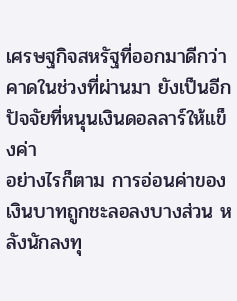เศรษฐกิจสหรัฐที่ออกมาดีกว่าคาดในช่วงที่ผ่านมา ยังเป็นอีกปัจจัยที่หนุนเงินดอลลาร์ให้แข็งค่า
อย่างไรก็ตาม การอ่อนค่าของเงินบาทถูกชะลอลงบางส่วน หลังนักลงทุ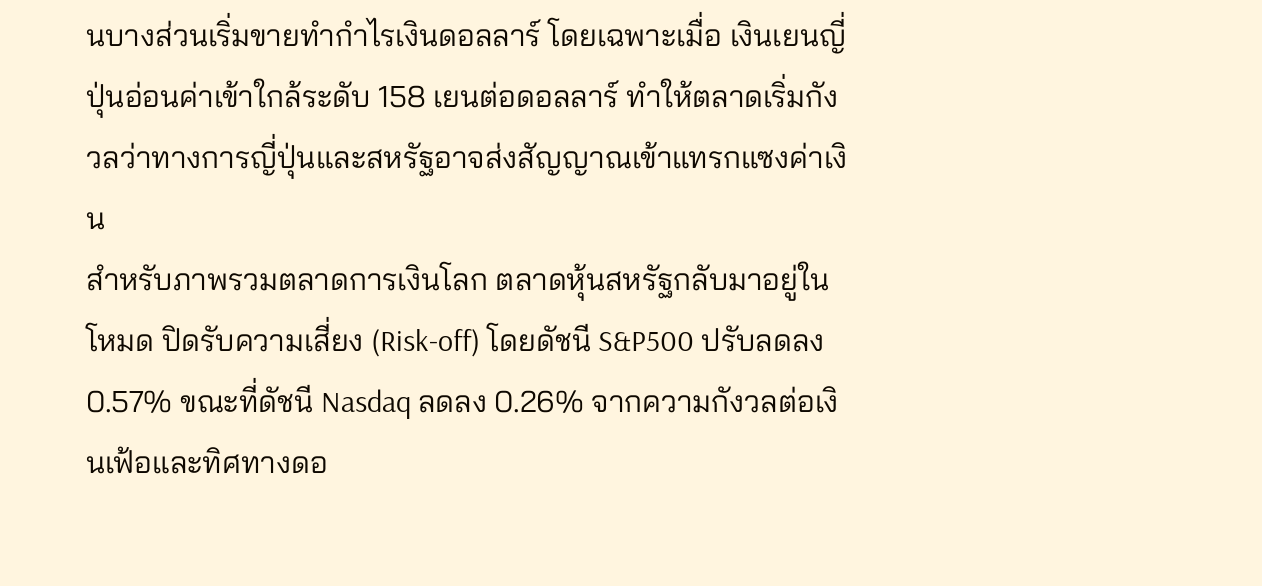นบางส่วนเริ่มขายทำกำไรเงินดอลลาร์ โดยเฉพาะเมื่อ เงินเยนญี่ปุ่นอ่อนค่าเข้าใกล้ระดับ 158 เยนต่อดอลลาร์ ทำให้ตลาดเริ่มกังวลว่าทางการญี่ปุ่นและสหรัฐอาจส่งสัญญาณเข้าแทรกแซงค่าเงิน
สำหรับภาพรวมตลาดการเงินโลก ตลาดหุ้นสหรัฐกลับมาอยู่ในโหมด ปิดรับความเสี่ยง (Risk-off) โดยดัชนี S&P500 ปรับลดลง 0.57% ขณะที่ดัชนี Nasdaq ลดลง 0.26% จากความกังวลต่อเงินเฟ้อและทิศทางดอ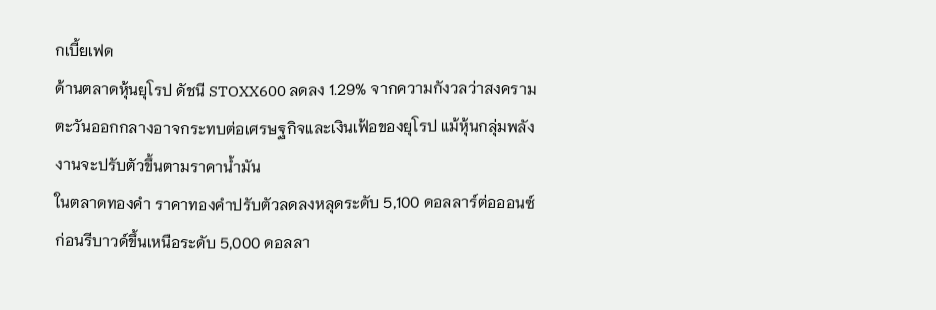กเบี้ยเฟด
ด้านตลาดหุ้นยุโรป ดัชนี STOXX600 ลดลง 1.29% จากความกังวลว่าสงครามตะวันออกกลางอาจกระทบต่อเศรษฐกิจและเงินเฟ้อของยุโรป แม้หุ้นกลุ่มพลังงานจะปรับตัวขึ้นตามราคาน้ำมัน
ในตลาดทองคำ ราคาทองคำปรับตัวลดลงหลุดระดับ 5,100 ดอลลาร์ต่อออนซ์ ก่อนรีบาวด์ขึ้นเหนือระดับ 5,000 ดอลลา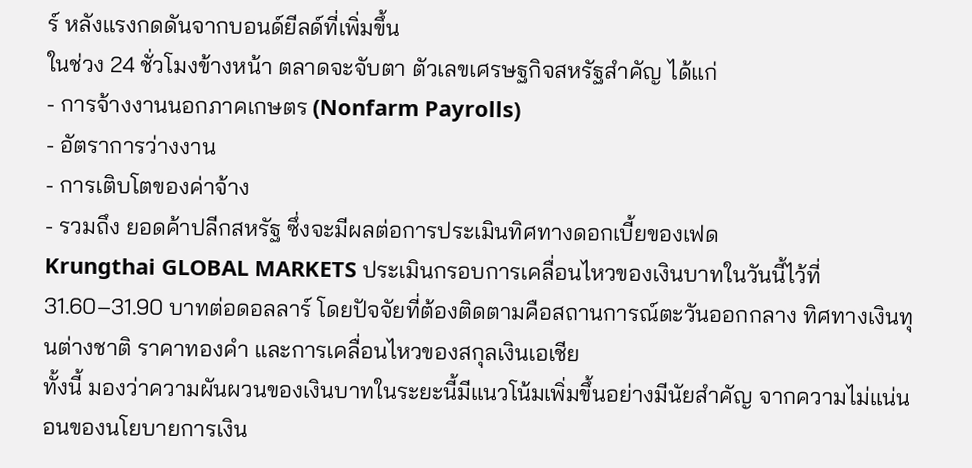ร์ หลังแรงกดดันจากบอนด์ยีลด์ที่เพิ่มขึ้น
ในช่วง 24 ชั่วโมงข้างหน้า ตลาดจะจับตา ตัวเลขเศรษฐกิจสหรัฐสำคัญ ได้แก่
- การจ้างงานนอกภาคเกษตร (Nonfarm Payrolls)
- อัตราการว่างงาน
- การเติบโตของค่าจ้าง
- รวมถึง ยอดค้าปลีกสหรัฐ ซึ่งจะมีผลต่อการประเมินทิศทางดอกเบี้ยของเฟด
Krungthai GLOBAL MARKETS ประเมินกรอบการเคลื่อนไหวของเงินบาทในวันนี้ไว้ที่ 31.60–31.90 บาทต่อดอลลาร์ โดยปัจจัยที่ต้องติดตามคือสถานการณ์ตะวันออกกลาง ทิศทางเงินทุนต่างชาติ ราคาทองคำ และการเคลื่อนไหวของสกุลเงินเอเชีย
ทั้งนี้ มองว่าความผันผวนของเงินบาทในระยะนี้มีแนวโน้มเพิ่มขึ้นอย่างมีนัยสำคัญ จากความไม่แน่นอนของนโยบายการเงิน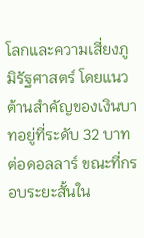โลกและความเสี่ยงภูมิรัฐศาสตร์ โดยแนวต้านสำคัญของเงินบาทอยู่ที่ระดับ 32 บาทต่อดอลลาร์ ขณะที่กรอบระยะสั้นใน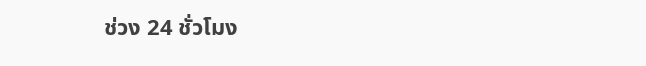ช่วง 24 ชั่วโมง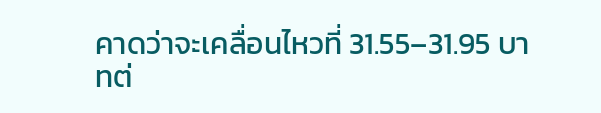คาดว่าจะเคลื่อนไหวที่ 31.55–31.95 บาทต่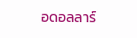อดอลลาร์